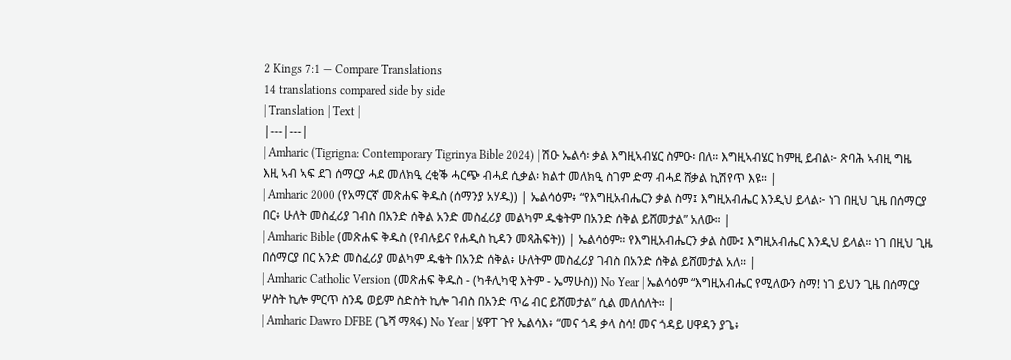2 Kings 7:1 — Compare Translations
14 translations compared side by side
| Translation | Text |
|---|---|
| Amharic (Tigrigna: Contemporary Tigrinya Bible 2024) | ሽዑ ኤልሳ፡ ቃል እግዚኣብሄር ስምዑ፡ በለ። እግዚኣብሄር ከምዚ ይብል፦ ጽባሕ ኣብዚ ግዜ እዚ ኣብ ኣፍ ደገ ሰማርያ ሓደ መለክዒ ረቂቕ ሓርጭ ብሓደ ሲቃል፡ ክልተ መለክዒ ስገም ድማ ብሓደ ሸቃል ኪሽየጥ እዩ። |
| Amharic 2000 (የአማርኛ መጽሐፍ ቅዱስ (ሰማንያ አሃዱ)) | ኤልሳዕም፥ “የእግዚአብሔርን ቃል ስማ፤ እግዚአብሔር እንዲህ ይላል፦ ነገ በዚህ ጊዜ በሰማርያ በር፥ ሁለት መስፈሪያ ገብስ በአንድ ሰቅል አንድ መስፈሪያ መልካም ዱቄትም በአንድ ሰቅል ይሸመታል” አለው። |
| Amharic Bible (መጽሐፍ ቅዱስ (የብሉይና የሐዲስ ኪዳን መጻሕፍት)) | ኤልሳዕም። የእግዚአብሔርን ቃል ስሙ፤ እግዚአብሔር እንዲህ ይላል። ነገ በዚህ ጊዜ በሰማርያ በር አንድ መስፈሪያ መልካም ዱቄት በአንድ ሰቅል፥ ሁለትም መስፈሪያ ገብስ በአንድ ሰቅል ይሸመታል አለ። |
| Amharic Catholic Version (መጽሐፍ ቅዱስ - (ካቶሊካዊ እትም - ኤማሁስ)) No Year | ኤልሳዕም “እግዚአብሔር የሚለውን ስማ! ነገ ይህን ጊዜ በሰማርያ ሦስት ኪሎ ምርጥ ስንዴ ወይም ስድስት ኪሎ ገብስ በአንድ ጥሬ ብር ይሸመታል” ሲል መለሰለት። |
| Amharic Dawro DFBE (ጌሻ ማጻፋ) No Year | ሄዋፐ ጉየ ኤልሳእ፥ “መና ጎዳ ቃላ ስሳ! መና ጎዳይ ሀዋዳን ያጌ፥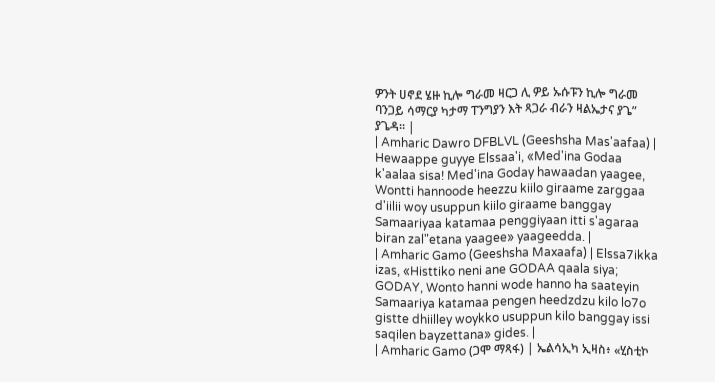ዎንት ሀኖደ ሄዙ ኪሎ ግራመ ዛርጋ ሊ ዎይ ኡሱፑን ኪሎ ግራመ ባንጋይ ሳማርያ ካታማ ፐንግያን እት ጻጋራ ብራን ዛልኤታና ያጌ” ያጌዳ። |
| Amharic Dawro DFBLVL (Geeshsha Mas'aafaa) | Hewaappe guyye Elssaa'i, «Med'ina Godaa k'aalaa sisa! Med'ina Goday hawaadan yaagee, Wontti hannoode heezzu kiilo giraame zarggaa d'iilii woy usuppun kiilo giraame banggay Samaariyaa katamaa penggiyaan itti s'agaraa biran zal"etana yaagee» yaageedda. |
| Amharic Gamo (Geeshsha Maxaafa) | Elssa7ikka izas, «Histtiko neni ane GODAA qaala siya; GODAY, Wonto hanni wode hanno ha saateyin Samaariya katamaa pengen heedzdzu kilo lo7o gistte dhiilley woykko usuppun kilo banggay issi saqilen bayzettana» gides. |
| Amharic Gamo (ጋሞ ማጻፋ) | ኤልሳኢካ ኢዛስ፥ «ሂስቲኮ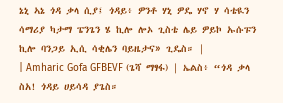ኔኒ ኣኔ ጎዳ ቃላ ሲያ፤ ጎዳይ፥ ዎንቶ ሃኒ ዎዴ ሃኖ ሃ ሳቴዪን ሳማሪያ ካታማ ፔንጌን ሄ ኪሎ ሎኦ ጊስቴ ሌይ ዎይኮ ኡሱፑን ኪሎ ባንጋይ ኢሲ ሳቂሌን ባይዜታና» ጊዴስ። |
| Amharic Gofa GFBEVF (ጌሻ ማፃፋ) | ኤልስ፥ “ጎዳ ቃላ ስአ! ጎዳይ ሀይሳዳ ያጌስ።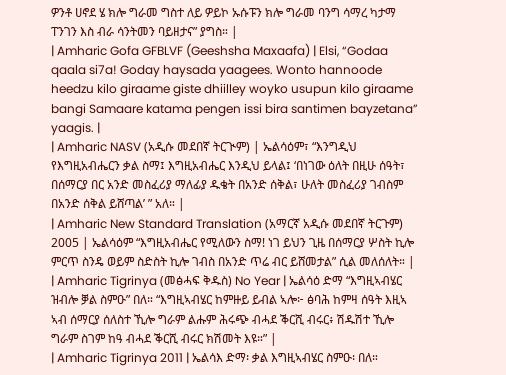ዎንቶ ሀኖደ ሄ ክሎ ግራመ ግስተ ለይ ዎይኮ ኡሱፑን ክሎ ግራመ ባንግ ሳማረ ካታማ ፐንገን እስ ብራ ሳንትመን ባይዘታና” ያግስ። |
| Amharic Gofa GFBLVF (Geeshsha Maxaafa) | Elsi, “Godaa qaala si7a! Goday haysada yaagees. Wonto hannoode heedzu kilo giraame giste dhiilley woyko usupun kilo giraame bangi Samaare katama pengen issi bira santimen bayzetana” yaagis. |
| Amharic NASV (አዲሱ መደበኛ ትርጒም) | ኤልሳዕም፣ “እንግዲህ የእግዚአብሔርን ቃል ስማ፤ እግዚአብሔር እንዲህ ይላል፤ ‘በነገው ዕለት በዚሁ ሰዓት፣ በሰማርያ በር አንድ መስፈሪያ ማለፊያ ዱቄት በአንድ ሰቅል፣ ሁለት መስፈሪያ ገብስም በአንድ ሰቅል ይሸጣል’ ” አለ። |
| Amharic New Standard Translation (አማርኛ አዲሱ መደበኛ ትርጉም) 2005 | ኤልሳዕም “እግዚአብሔር የሚለውን ስማ! ነገ ይህን ጊዜ በሰማርያ ሦስት ኪሎ ምርጥ ስንዴ ወይም ስድስት ኪሎ ገብስ በአንድ ጥሬ ብር ይሸመታል” ሲል መለሰለት። |
| Amharic Tigrinya (መፅሓፍ ቅዱስ) No Year | ኤልሳዕ ድማ “እግዚኣብሄር ዝብሎ ቓል ስምዑ” በለ። “እግዚኣብሄር ከምዙይ ይብል ኣሎ፦ ፅባሕ ከምዛ ሰዓት እዚኣ ኣብ ሰማርያ ሰለስተ ኺሎ ግራም ልሑም ሕሩጭ ብሓደ ቕርሺ ብሩር፥ ሽዱሽተ ኺሎ ግራም ስገም ከዓ ብሓደ ቕርሺ ብሩር ክሽመት እዩ።” |
| Amharic Tigrinya 2011 | ኤልሳእ ድማ፡ ቃል እግዚኣብሄር ስምዑ፡ በለ።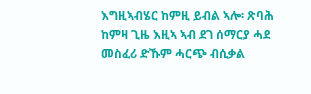እግዚኣብሄር ከምዚ ይብል ኣሎ፡ ጽባሕ ከምዛ ጊዜ እዚኣ ኣብ ደገ ሰማርያ ሓደ መስፈሪ ድኹም ሓርጭ ብሲቃል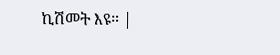ኪሽመት እዩ። |